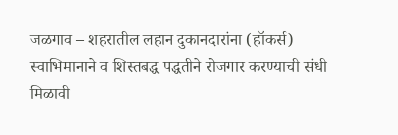जळगाव – शहरातील लहान दुकानदारांना (हॉकर्स) स्वाभिमानाने व शिस्तबद्ध पद्धतीने रोजगार करण्याची संधी मिळावी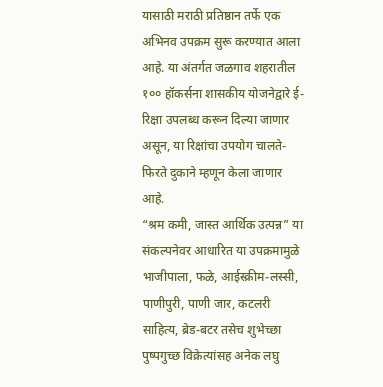यासाठी मराठी प्रतिष्ठान तर्फे एक अभिनव उपक्रम सुरू करण्यात आला आहे. या अंतर्गत जळगाव शहरातील १०० हॉकर्सना शासकीय योजनेद्वारे ई-रिक्षा उपलब्ध करून दिल्या जाणार असून, या रिक्षांचा उपयोग चालते-फिरते दुकाने म्हणून केला जाणार आहे.
“श्रम कमी, जास्त आर्थिक उत्पन्न” या संकल्पनेवर आधारित या उपक्रमामुळे भाजीपाला, फळे, आईस्क्रीम-लस्सी, पाणीपुरी, पाणी जार, कटलरी साहित्य, ब्रेड-बटर तसेच शुभेच्छा पुष्पगुच्छ विक्रेत्यांसह अनेक लघु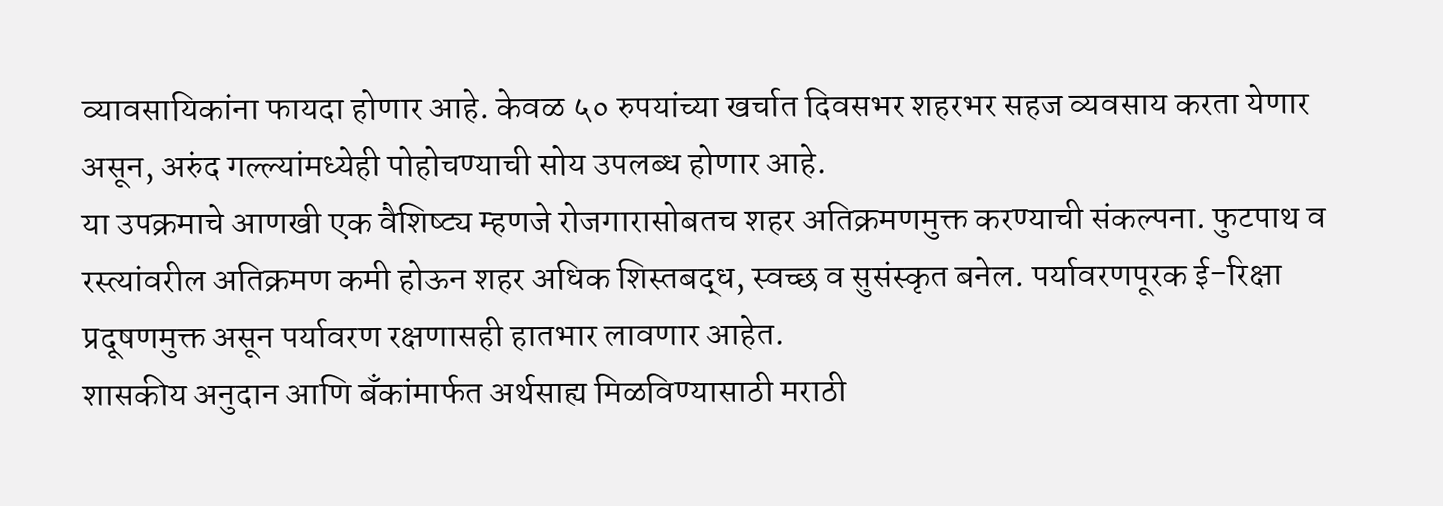व्यावसायिकांना फायदा होणार आहे. केवळ ५० रुपयांच्या खर्चात दिवसभर शहरभर सहज व्यवसाय करता येणार असून, अरुंद गल्ल्यांमध्येही पोहोचण्याची सोय उपलब्ध होणार आहे.
या उपक्रमाचे आणखी एक वैशिष्ट्य म्हणजे रोजगारासोबतच शहर अतिक्रमणमुक्त करण्याची संकल्पना. फुटपाथ व रस्त्यांवरील अतिक्रमण कमी होऊन शहर अधिक शिस्तबद्ध, स्वच्छ व सुसंस्कृत बनेल. पर्यावरणपूरक ई-रिक्षा प्रदूषणमुक्त असून पर्यावरण रक्षणासही हातभार लावणार आहेत.
शासकीय अनुदान आणि बँकांमार्फत अर्थसाह्य मिळविण्यासाठी मराठी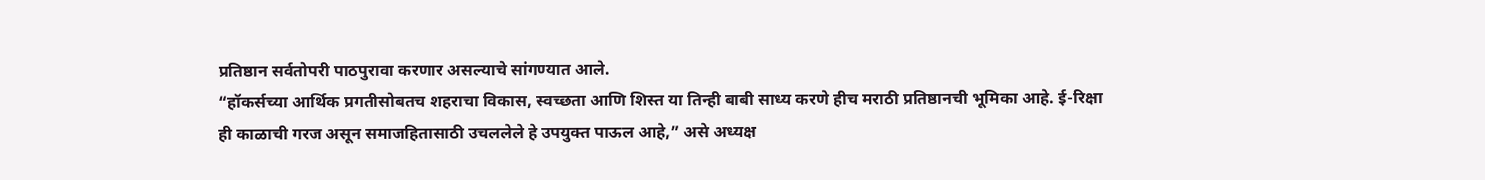प्रतिष्ठान सर्वतोपरी पाठपुरावा करणार असल्याचे सांगण्यात आले.
“हॉकर्सच्या आर्थिक प्रगतीसोबतच शहराचा विकास, स्वच्छता आणि शिस्त या तिन्ही बाबी साध्य करणे हीच मराठी प्रतिष्ठानची भूमिका आहे. ई-रिक्षा ही काळाची गरज असून समाजहितासाठी उचललेले हे उपयुक्त पाऊल आहे,” असे अध्यक्ष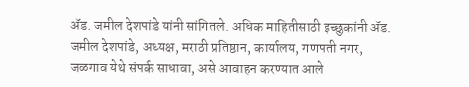ॲड. जमील देशपांडे यांनी सांगितले. अधिक माहितीसाठी इच्छुकांनी ॲड. जमील देशपांडे, अध्यक्ष, मराठी प्रतिष्ठान, कार्यालय, गणपती नगर, जळगाव येथे संपर्क साधावा, असे आवाहन करण्यात आले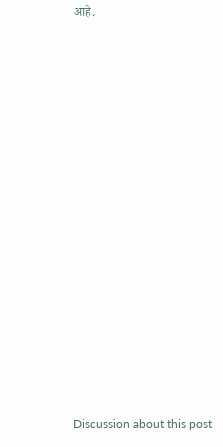आहे.















Discussion about this post